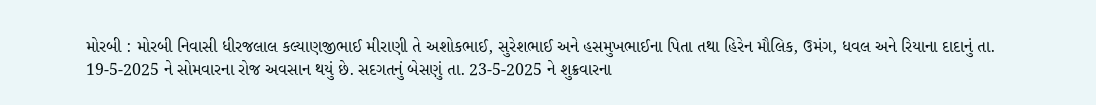મોરબી : મોરબી નિવાસી ધીરજલાલ કલ્યાણજીભાઈ મીરાણી તે અશોકભાઈ, સુરેશભાઈ અને હસમુખભાઈના પિતા તથા હિરેન મૌલિક, ઉમંગ, ધવલ અને રિયાના દાદાનું તા. 19-5-2025 ને સોમવારના રોજ અવસાન થયું છે. સદગતનું બેસણું તા. 23-5-2025 ને શુક્રવારના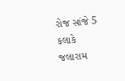રોજ સાંજે 5 કલાકે જલારામ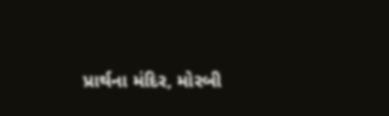પ્રાર્થના મંદિર, મોરબી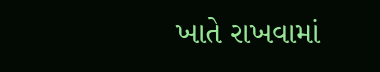ખાતે રાખવામાં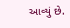આવ્યું છે.